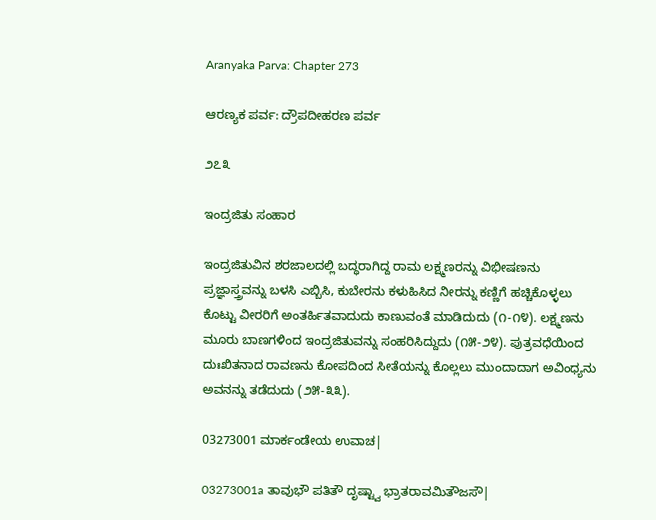Aranyaka Parva: Chapter 273

ಆರಣ್ಯಕ ಪರ್ವ: ದ್ರೌಪದೀಹರಣ ಪರ್ವ

೨೭೩

ಇಂದ್ರಜಿತು ಸಂಹಾರ

ಇಂದ್ರಜಿತುವಿನ ಶರಜಾಲದಲ್ಲಿ ಬದ್ಧರಾಗಿದ್ದ ರಾಮ ಲಕ್ಷ್ಮಣರನ್ನು ವಿಭೀಷಣನು ಪ್ರಜ್ಞಾಸ್ತ್ರವನ್ನು ಬಳಸಿ ಎಬ್ಬಿಸಿ, ಕುಬೇರನು ಕಳುಹಿಸಿದ ನೀರನ್ನು ಕಣ್ಣಿಗೆ ಹಚ್ಚಿಕೊಳ್ಳಲು ಕೊಟ್ಟು ವೀರರಿಗೆ ಅಂತರ್ಹಿತವಾದುದು ಕಾಣುವಂತೆ ಮಾಡಿದುದು (೧-೧೪). ಲಕ್ಷ್ಮಣನು ಮೂರು ಬಾಣಗಳಿಂದ ಇಂದ್ರಜಿತುವನ್ನು ಸಂಹರಿಸಿದ್ದುದು (೧೫-೨೪). ಪುತ್ರವಧೆಯಿಂದ ದುಃಖಿತನಾದ ರಾವಣನು ಕೋಪದಿಂದ ಸೀತೆಯನ್ನು ಕೊಲ್ಲಲು ಮುಂದಾದಾಗ ಅವಿಂಧ್ಯನು ಅವನನ್ನು ತಡೆದುದು (೨೫-೩೩).

03273001 ಮಾರ್ಕಂಡೇಯ ಉವಾಚ|

03273001a ತಾವುಭೌ ಪತಿತೌ ದೃಷ್ಟ್ವಾ ಭ್ರಾತರಾವಮಿತೌಜಸೌ|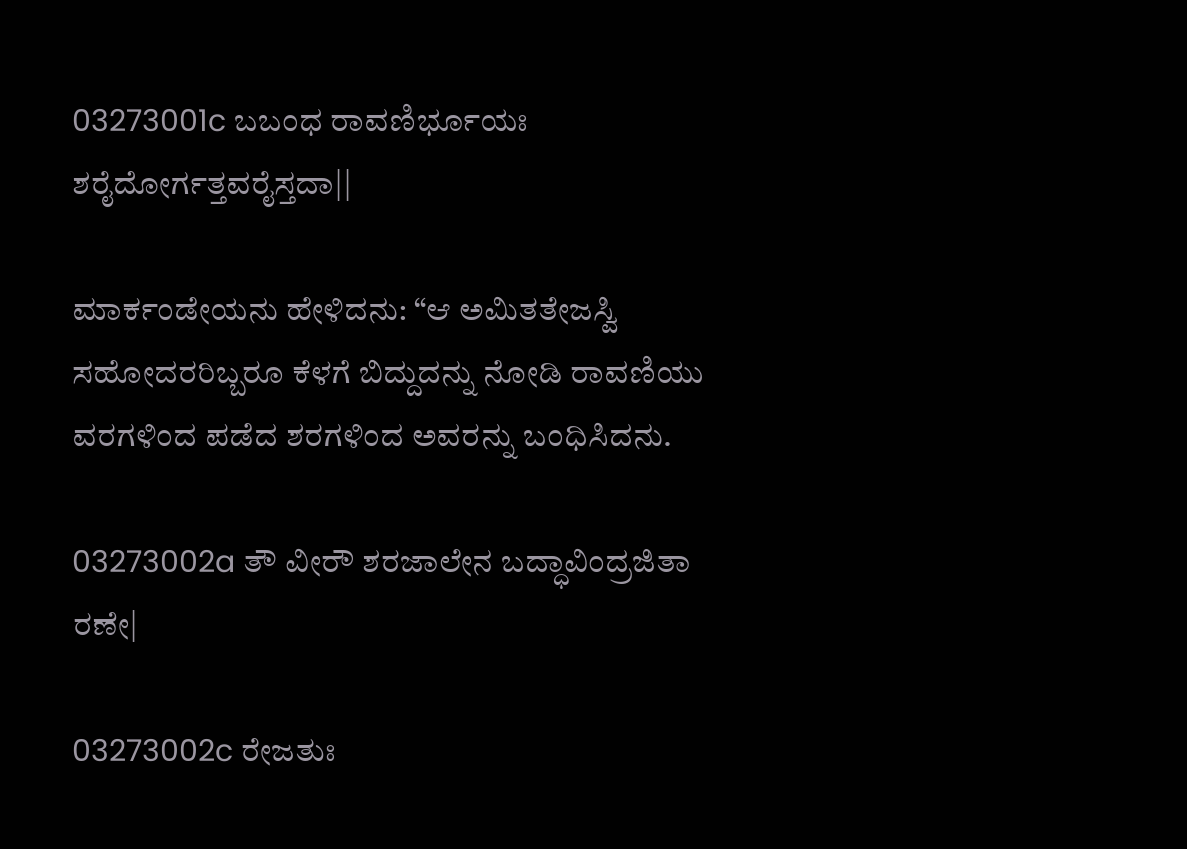03273001c ಬಬಂಧ ರಾವಣಿರ್ಭೂಯಃ ಶರೈದೋರ್ಗತ್ತವರೈಸ್ತದಾ||

ಮಾರ್ಕಂಡೇಯನು ಹೇಳಿದನು: “ಆ ಅಮಿತತೇಜಸ್ವಿ ಸಹೋದರರಿಬ್ಬರೂ ಕೆಳಗೆ ಬಿದ್ದುದನ್ನು ನೋಡಿ ರಾವಣಿಯು ವರಗಳಿಂದ ಪಡೆದ ಶರಗಳಿಂದ ಅವರನ್ನು ಬಂಧಿಸಿದನು.

03273002a ತೌ ವೀರೌ ಶರಜಾಲೇನ ಬದ್ಧಾವಿಂದ್ರಜಿತಾ ರಣೇ|

03273002c ರೇಜತುಃ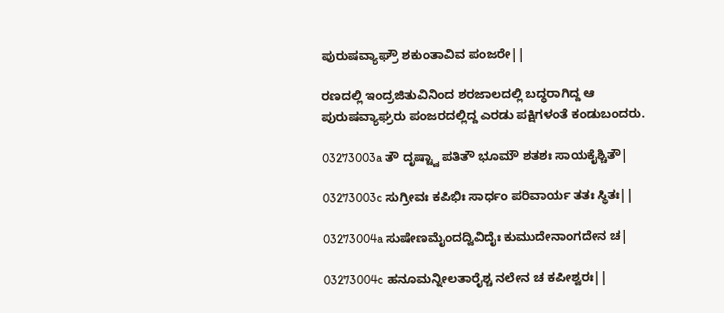ಪುರುಷವ್ಯಾಘ್ರೌ ಶಕುಂತಾವಿವ ಪಂಜರೇ||

ರಣದಲ್ಲಿ ಇಂದ್ರಜಿತುವಿನಿಂದ ಶರಜಾಲದಲ್ಲಿ ಬದ್ಧರಾಗಿದ್ದ ಆ ಪುರುಷವ್ಯಾಘ್ರರು ಪಂಜರದಲ್ಲಿದ್ದ ಎರಡು ಪಕ್ಷಿಗಳಂತೆ ಕಂಡುಬಂದರು.

03273003a ತೌ ದೃಷ್ಟ್ವಾ ಪತಿತೌ ಭೂಮೌ ಶತಶಃ ಸಾಯಕೈಶ್ಚಿತೌ|

03273003c ಸುಗ್ರೀವಃ ಕಪಿಭಿಃ ಸಾರ್ಧಂ ಪರಿವಾರ್ಯ ತತಃ ಸ್ಥಿತಃ||

03273004a ಸುಷೇಣಮೈಂದದ್ವಿವಿದೈಃ ಕುಮುದೇನಾಂಗದೇನ ಚ|

03273004c ಹನೂಮನ್ನೀಲತಾರೈಶ್ಚ ನಲೇನ ಚ ಕಪೀಶ್ವರಃ||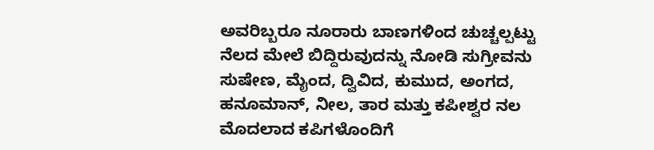ಅವರಿಬ್ಬರೂ ನೂರಾರು ಬಾಣಗಳಿಂದ ಚುಚ್ಚಲ್ಪಟ್ಟು ನೆಲದ ಮೇಲೆ ಬಿದ್ದಿರುವುದನ್ನು ನೋಡಿ ಸುಗ್ರೀವನು ಸುಷೇಣ, ಮೈಂದ, ದ್ವಿವಿದ, ಕುಮುದ, ಅಂಗದ, ಹನೂಮಾನ್, ನೀಲ, ತಾರ ಮತ್ತು ಕಪೀಶ್ವರ ನಲ ಮೊದಲಾದ ಕಪಿಗಳೊಂದಿಗೆ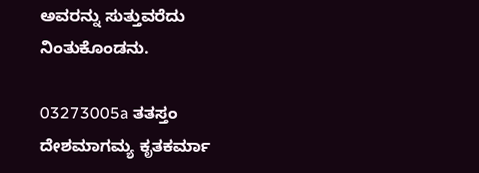ಅವರನ್ನು ಸುತ್ತುವರೆದು ನಿಂತುಕೊಂಡನು.

03273005a ತತಸ್ತಂ ದೇಶಮಾಗಮ್ಯ ಕೃತಕರ್ಮಾ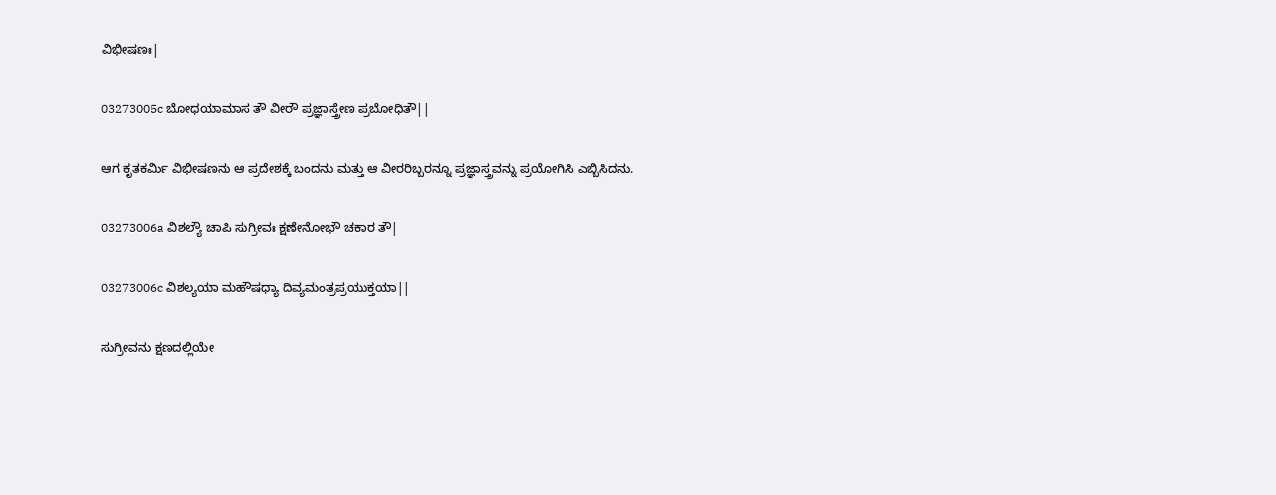ವಿಭೀಷಣಃ|

03273005c ಬೋಧಯಾಮಾಸ ತೌ ವೀರೌ ಪ್ರಜ್ಞಾಸ್ತ್ರೇಣ ಪ್ರಬೋಧಿತೌ||

ಆಗ ಕೃತಕರ್ಮಿ ವಿಭೀಷಣನು ಆ ಪ್ರದೇಶಕ್ಕೆ ಬಂದನು ಮತ್ತು ಆ ವೀರರಿಬ್ಬರನ್ನೂ ಪ್ರಜ್ಞಾಸ್ತ್ರವನ್ನು ಪ್ರಯೋಗಿಸಿ ಎಬ್ಬಿಸಿದನು.

03273006a ವಿಶಲ್ಯೌ ಚಾಪಿ ಸುಗ್ರೀವಃ ಕ್ಷಣೇನೋಭೌ ಚಕಾರ ತೌ|

03273006c ವಿಶಲ್ಯಯಾ ಮಹೌಷಧ್ಯಾ ದಿವ್ಯಮಂತ್ರಪ್ರಯುಕ್ತಯಾ||

ಸುಗ್ರೀವನು ಕ್ಷಣದಲ್ಲಿಯೇ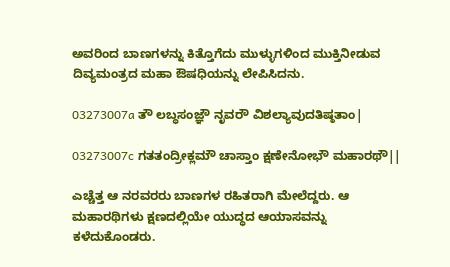ಅವರಿಂದ ಬಾಣಗಳನ್ನು ಕಿತ್ತೊಗೆದು ಮುಳ್ಳುಗಳಿಂದ ಮುಕ್ತಿನೀಡುವ ದಿವ್ಯಮಂತ್ರದ ಮಹಾ ಔಷಧಿಯನ್ನು ಲೇಪಿಸಿದನು.

03273007a ತೌ ಲಬ್ಧಸಂಜ್ಞೌ ನೃವರೌ ವಿಶಲ್ಯಾವುದತಿಷ್ಠತಾಂ|

03273007c ಗತತಂದ್ರೀಕ್ಲಮೌ ಚಾಸ್ತಾಂ ಕ್ಷಣೇನೋಭೌ ಮಹಾರಥೌ||

ಎಚ್ಚೆತ್ತ ಆ ನರವರರು ಬಾಣಗಳ ರಹಿತರಾಗಿ ಮೇಲೆದ್ದರು. ಆ ಮಹಾರಥಿಗಳು ಕ್ಷಣದಲ್ಲಿಯೇ ಯುದ್ಧದ ಆಯಾಸವನ್ನು ಕಳೆದುಕೊಂಡರು.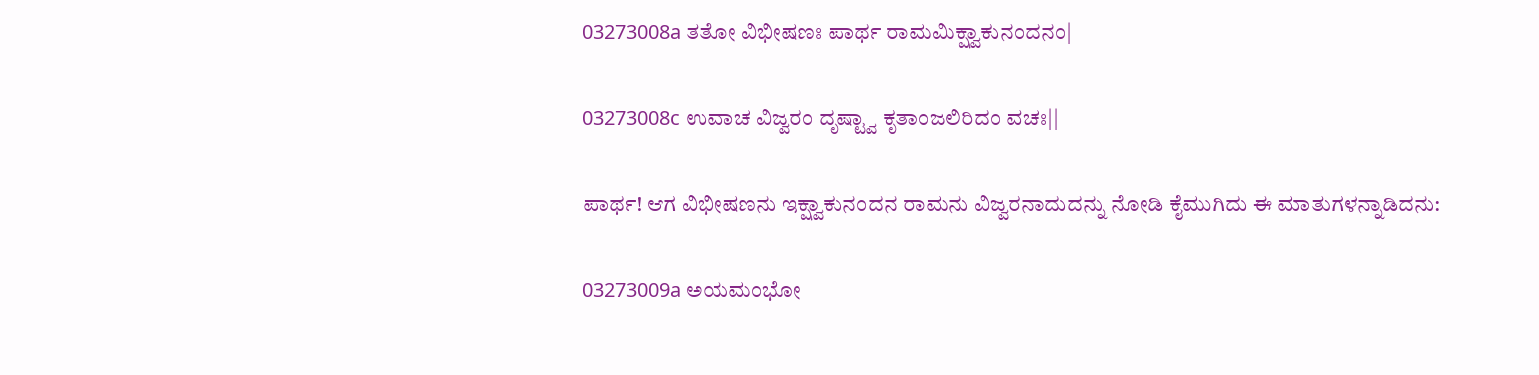03273008a ತತೋ ವಿಭೀಷಣಃ ಪಾರ್ಥ ರಾಮಮಿಕ್ಷ್ವಾಕುನಂದನಂ|

03273008c ಉವಾಚ ವಿಜ್ವರಂ ದೃಷ್ಟ್ವಾ ಕೃತಾಂಜಲಿರಿದಂ ವಚಃ||

ಪಾರ್ಥ! ಆಗ ವಿಭೀಷಣನು ಇಕ್ಷ್ವಾಕುನಂದನ ರಾಮನು ವಿಜ್ವರನಾದುದನ್ನು ನೋಡಿ ಕೈಮುಗಿದು ಈ ಮಾತುಗಳನ್ನಾಡಿದನು:

03273009a ಅಯಮಂಭೋ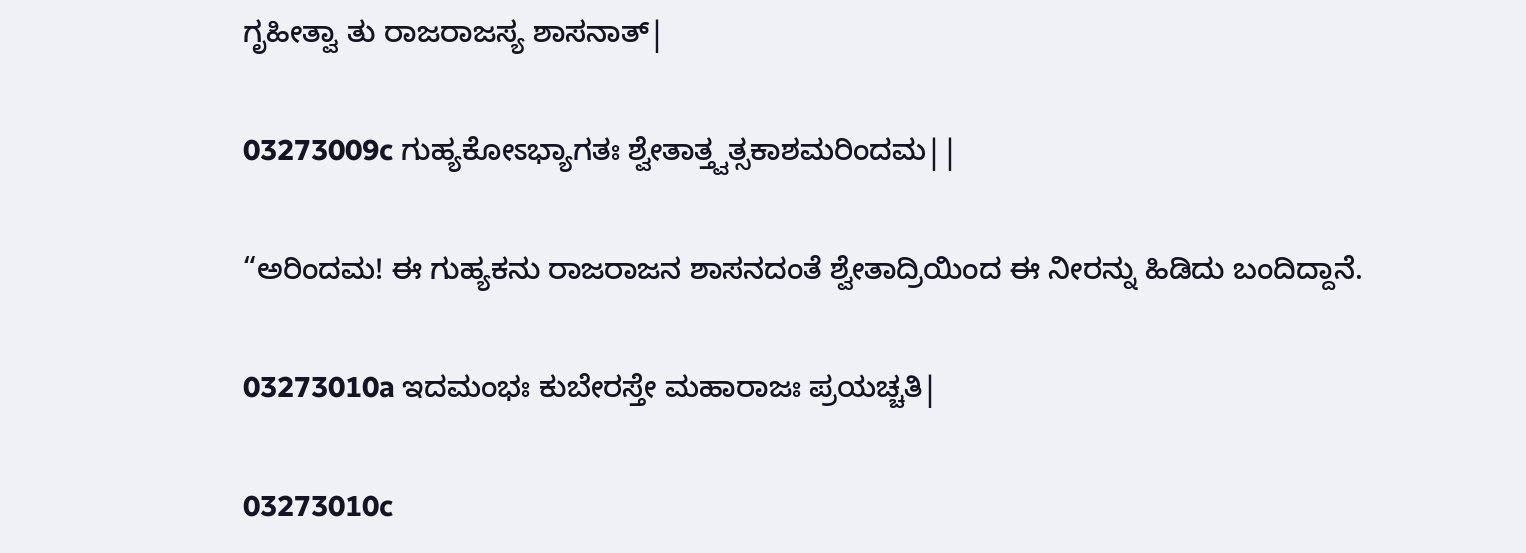ಗೃಹೀತ್ವಾ ತು ರಾಜರಾಜಸ್ಯ ಶಾಸನಾತ್|

03273009c ಗುಹ್ಯಕೋಽಭ್ಯಾಗತಃ ಶ್ವೇತಾತ್ತ್ವತ್ಸಕಾಶಮರಿಂದಮ||

“ಅರಿಂದಮ! ಈ ಗುಹ್ಯಕನು ರಾಜರಾಜನ ಶಾಸನದಂತೆ ಶ್ವೇತಾದ್ರಿಯಿಂದ ಈ ನೀರನ್ನು ಹಿಡಿದು ಬಂದಿದ್ದಾನೆ.

03273010a ಇದಮಂಭಃ ಕುಬೇರಸ್ತೇ ಮಹಾರಾಜಃ ಪ್ರಯಚ್ಚತಿ|

03273010c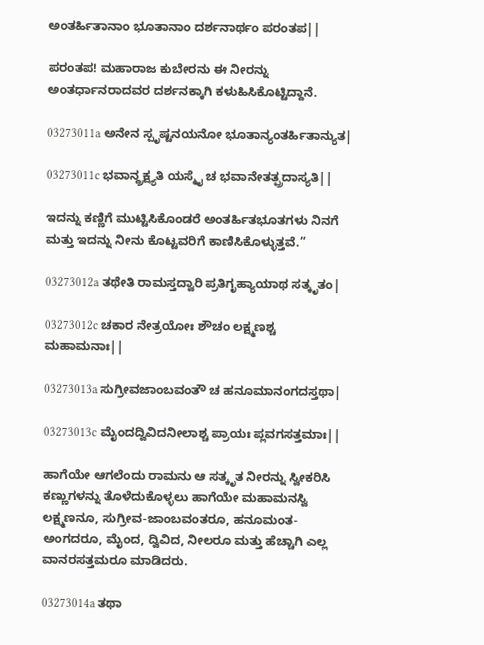ಅಂತರ್ಹಿತಾನಾಂ ಭೂತಾನಾಂ ದರ್ಶನಾರ್ಥಂ ಪರಂತಪ||

ಪರಂತಪ! ಮಹಾರಾಜ ಕುಬೇರನು ಈ ನೀರನ್ನು ಅಂತರ್ಧಾನರಾದವರ ದರ್ಶನಕ್ಕಾಗಿ ಕಳುಹಿಸಿಕೊಟ್ಟಿದ್ದಾನೆ.

03273011a ಅನೇನ ಸ್ಪೃಷ್ಟನಯನೋ ಭೂತಾನ್ಯಂತರ್ಹಿತಾನ್ಯುತ|

03273011c ಭವಾನ್ದ್ರಕ್ಷ್ಯತಿ ಯಸ್ಮೈ ಚ ಭವಾನೇತತ್ಪ್ರದಾಸ್ಯತಿ||

ಇದನ್ನು ಕಣ್ಣಿಗೆ ಮುಟ್ಟಿಸಿಕೊಂಡರೆ ಅಂತರ್ಹಿತಭೂತಗಳು ನಿನಗೆ ಮತ್ತು ಇದನ್ನು ನೀನು ಕೊಟ್ಟವರಿಗೆ ಕಾಣಿಸಿಕೊಳ್ಳುತ್ತವೆ.”

03273012a ತಥೇತಿ ರಾಮಸ್ತದ್ವಾರಿ ಪ್ರತಿಗೃಹ್ಯಾಯಾಥ ಸತ್ಕೃತಂ|

03273012c ಚಕಾರ ನೇತ್ರಯೋಃ ಶೌಚಂ ಲಕ್ಷ್ಮಣಶ್ಚ ಮಹಾಮನಾಃ||

03273013a ಸುಗ್ರೀವಜಾಂಬವಂತೌ ಚ ಹನೂಮಾನಂಗದಸ್ತಥಾ|

03273013c ಮೈಂದದ್ವಿವಿದನೀಲಾಶ್ಚ ಪ್ರಾಯಃ ಪ್ಲವಗಸತ್ತಮಾಃ||

ಹಾಗೆಯೇ ಆಗಲೆಂದು ರಾಮನು ಆ ಸತ್ಕೃತ ನೀರನ್ನು ಸ್ವೀಕರಿಸಿ ಕಣ್ಣುಗಳನ್ನು ತೊಳೆದುಕೊಳ್ಳಲು ಹಾಗೆಯೇ ಮಹಾಮನಸ್ವಿ ಲಕ್ಷ್ಮಣನೂ, ಸುಗ್ರೀವ-ಜಾಂಬವಂತರೂ, ಹನೂಮಂತ-ಅಂಗದರೂ, ಮೈಂದ, ದ್ವಿವಿದ, ನೀಲರೂ ಮತ್ತು ಹೆಚ್ಚಾಗಿ ಎಲ್ಲ ವಾನರಸತ್ತಮರೂ ಮಾಡಿದರು.

03273014a ತಥಾ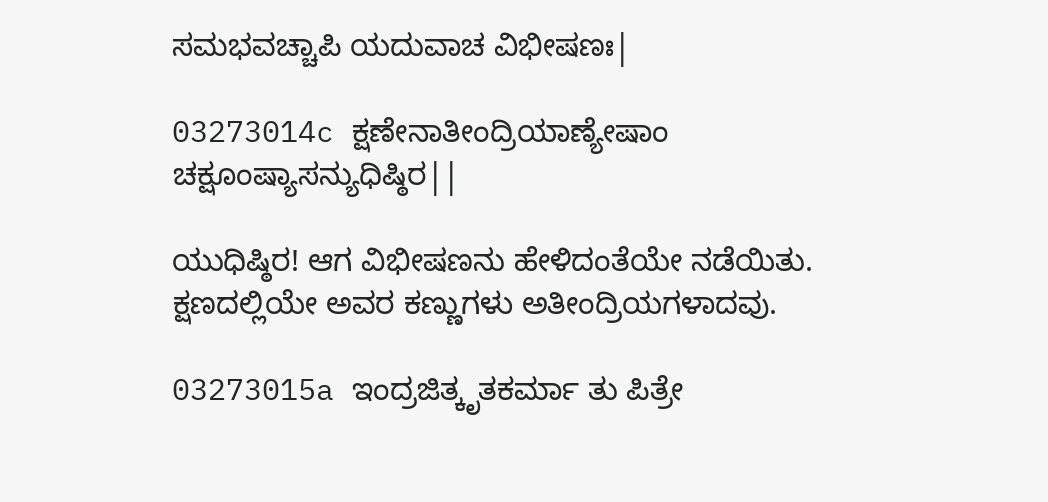ಸಮಭವಚ್ಚಾಪಿ ಯದುವಾಚ ವಿಭೀಷಣಃ|

03273014c ಕ್ಷಣೇನಾತೀಂದ್ರಿಯಾಣ್ಯೇಷಾಂ ಚಕ್ಷೂಂಷ್ಯಾಸನ್ಯುಧಿಷ್ಠಿರ||

ಯುಧಿಷ್ಠಿರ! ಆಗ ವಿಭೀಷಣನು ಹೇಳಿದಂತೆಯೇ ನಡೆಯಿತು. ಕ್ಷಣದಲ್ಲಿಯೇ ಅವರ ಕಣ್ಣುಗಳು ಅತೀಂದ್ರಿಯಗಳಾದವು.

03273015a ಇಂದ್ರಜಿತ್ಕೃತಕರ್ಮಾ ತು ಪಿತ್ರೇ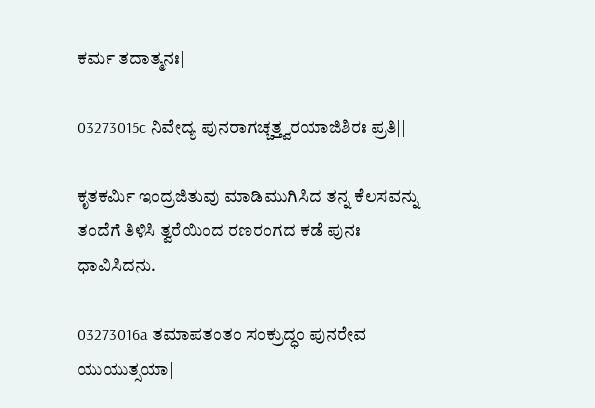ಕರ್ಮ ತದಾತ್ಮನಃ|

03273015c ನಿವೇದ್ಯ ಪುನರಾಗಚ್ಚತ್ತ್ವರಯಾಜಿಶಿರಃ ಪ್ರತಿ||

ಕೃತಕರ್ಮಿ ಇಂದ್ರಜಿತುವು ಮಾಡಿಮುಗಿಸಿದ ತನ್ನ ಕೆಲಸವನ್ನು ತಂದೆಗೆ ತಿಳಿಸಿ ತ್ವರೆಯಿಂದ ರಣರಂಗದ ಕಡೆ ಪುನಃ ಧಾವಿಸಿದನು.

03273016a ತಮಾಪತಂತಂ ಸಂಕ್ರುದ್ಧಂ ಪುನರೇವ ಯುಯುತ್ಸಯಾ|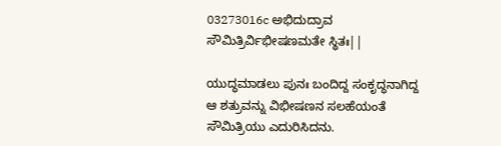03273016c ಅಭಿದುದ್ರಾವ ಸೌಮಿತ್ರಿರ್ವಿಭೀಷಣಮತೇ ಸ್ಥಿತಃ||

ಯುದ್ಧಮಾಡಲು ಪುನಃ ಬಂದಿದ್ದ ಸಂಕೃದ್ಧನಾಗಿದ್ದ ಆ ಶತ್ರುವನ್ನು ವಿಭೀಷಣನ ಸಲಹೆಯಂತೆ ಸೌಮಿತ್ರಿಯು ಎದುರಿಸಿದನು.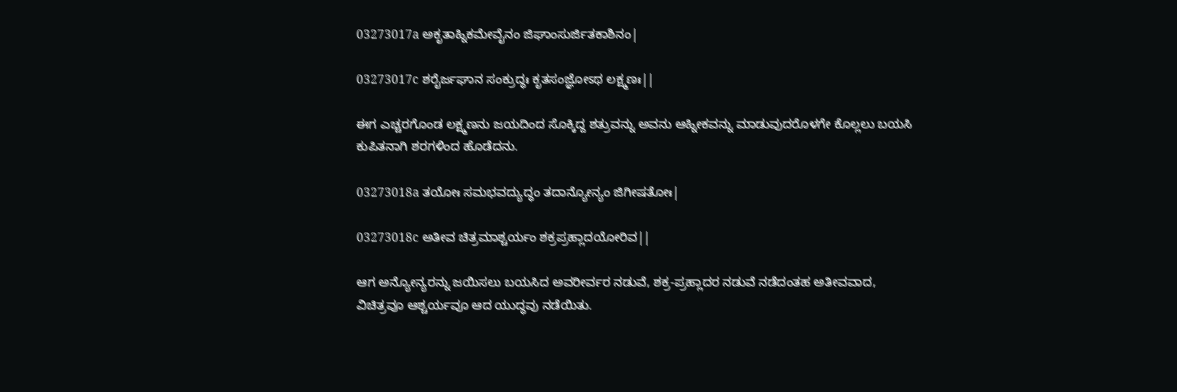03273017a ಅಕೃತಾಹ್ನಿಕಮೇವೈನಂ ಜಿಘಾಂಸುರ್ಜಿತಕಾಶಿನಂ|

03273017c ಶರೈರ್ಜಘಾನ ಸಂಕ್ರುದ್ಧಃ ಕೃತಸಂಜ್ಞೋಽಥ ಲಕ್ಷ್ಮಣಃ||

ಈಗ ಎಚ್ಚರಗೊಂಡ ಲಕ್ಷ್ಮಣನು ಜಯದಿಂದ ಸೊಕ್ಕಿದ್ದ ಶತ್ರುವನ್ನು ಅವನು ಆಹ್ನೀಕವನ್ನು ಮಾಡುವುದರೊಳಗೇ ಕೊಲ್ಲಲು ಬಯಸಿ ಕುಪಿತನಾಗಿ ಶರಗಳಿಂದ ಹೊಡೆದನು.

03273018a ತಯೋಃ ಸಮಭವದ್ಯುದ್ಧಂ ತದಾನ್ಯೋನ್ಯಂ ಜಿಗೀಷತೋಃ|

03273018c ಅತೀವ ಚಿತ್ರಮಾಶ್ಚರ್ಯಂ ಶಕ್ರಪ್ರಹ್ಲಾದಯೋರಿವ||

ಆಗ ಅನ್ಯೋನ್ಯರನ್ನು ಜಯಿಸಲು ಬಯಸಿದ ಅವರೀರ್ವರ ನಡುವೆ, ಶಕ್ರ-ಪ್ರಹ್ಲಾದರ ನಡುವೆ ನಡೆದಂತಹ ಅತೀವವಾದ, ವಿಚಿತ್ರವೂ ಆಶ್ಚರ್ಯವೂ ಆದ ಯುದ್ಧವು ನಡೆಯಿತು.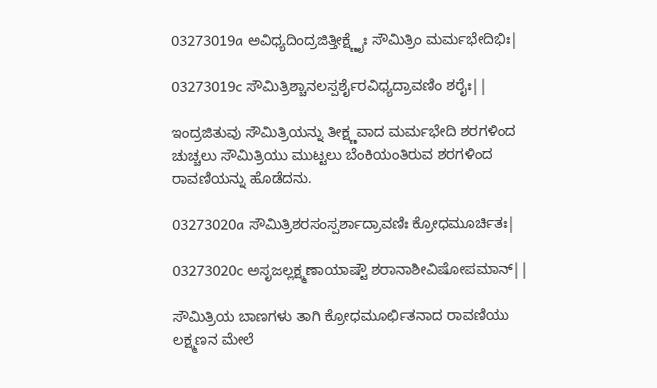03273019a ಅವಿಧ್ಯದಿಂದ್ರಜಿತ್ತೀಕ್ಷ್ಣೈಃ ಸೌಮಿತ್ರಿಂ ಮರ್ಮಭೇದಿಭಿಃ|

03273019c ಸೌಮಿತ್ರಿಶ್ಚಾನಲಸ್ಪರ್ಶೈರವಿಧ್ಯದ್ರಾವಣಿಂ ಶರೈಃ||

ಇಂದ್ರಜಿತುವು ಸೌಮಿತ್ರಿಯನ್ನು ತೀಕ್ಷ್ಣವಾದ ಮರ್ಮಭೇದಿ ಶರಗಳಿಂದ ಚುಚ್ಚಲು ಸೌಮಿತ್ರಿಯು ಮುಟ್ಟಲು ಬೆಂಕಿಯಂತಿರುವ ಶರಗಳಿಂದ ರಾವಣಿಯನ್ನು ಹೊಡೆದನು.

03273020a ಸೌಮಿತ್ರಿಶರಸಂಸ್ಪರ್ಶಾದ್ರಾವಣಿಃ ಕ್ರೋಧಮೂರ್ಚಿತಃ|

03273020c ಅಸೃಜಲ್ಲಕ್ಷ್ಮಣಾಯಾಷ್ಟೌ ಶರಾನಾಶೀವಿಷೋಪಮಾನ್||

ಸೌಮಿತ್ರಿಯ ಬಾಣಗಳು ತಾಗಿ ಕ್ರೋಧಮೂರ್ಛಿತನಾದ ರಾವಣಿಯು ಲಕ್ಷ್ಮಣನ ಮೇಲೆ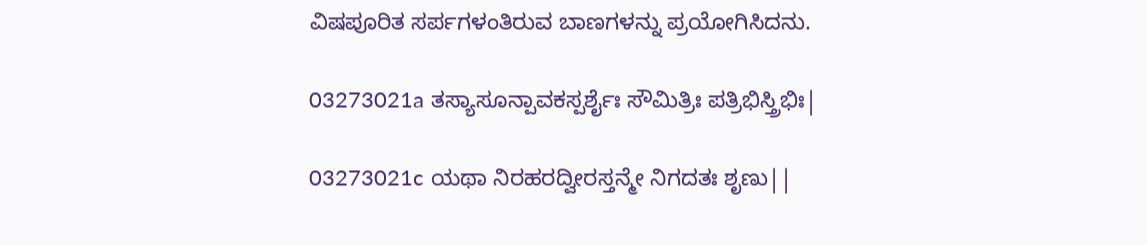ವಿಷಪೂರಿತ ಸರ್ಪಗಳಂತಿರುವ ಬಾಣಗಳನ್ನು ಪ್ರಯೋಗಿಸಿದನು.

03273021a ತಸ್ಯಾಸೂನ್ಪಾವಕಸ್ಪರ್ಶೈಃ ಸೌಮಿತ್ರಿಃ ಪತ್ರಿಭಿಸ್ತ್ರಿಭಿಃ|

03273021c ಯಥಾ ನಿರಹರದ್ವೀರಸ್ತನ್ಮೇ ನಿಗದತಃ ಶೃಣು||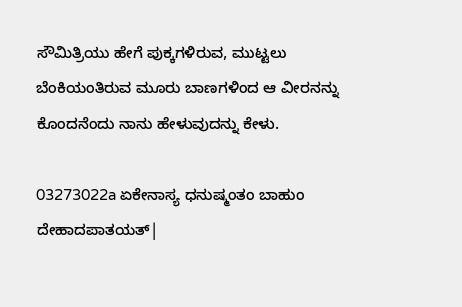ಸೌಮಿತ್ರಿಯು ಹೇಗೆ ಪುಕ್ಕಗಳಿರುವ, ಮುಟ್ಟಲು ಬೆಂಕಿಯಂತಿರುವ ಮೂರು ಬಾಣಗಳಿಂದ ಆ ವೀರನನ್ನು ಕೊಂದನೆಂದು ನಾನು ಹೇಳುವುದನ್ನು ಕೇಳು.

03273022a ಏಕೇನಾಸ್ಯ ಧನುಷ್ಮಂತಂ ಬಾಹುಂ ದೇಹಾದಪಾತಯತ್|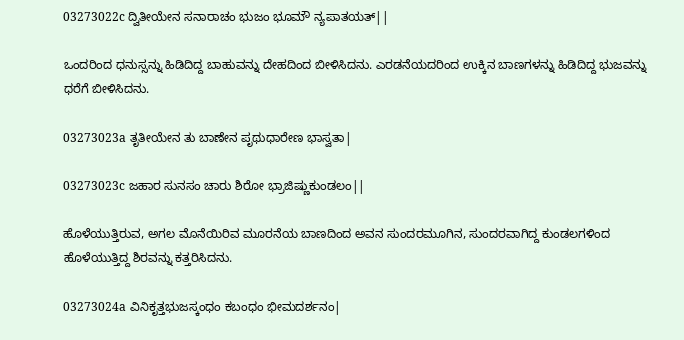03273022c ದ್ವಿತೀಯೇನ ಸನಾರಾಚಂ ಭುಜಂ ಭೂಮೌ ನ್ಯಪಾತಯತ್||

ಒಂದರಿಂದ ಧನುಸ್ಸನ್ನು ಹಿಡಿದಿದ್ದ ಬಾಹುವನ್ನು ದೇಹದಿಂದ ಬೀಳಿಸಿದನು. ಎರಡನೆಯದರಿಂದ ಉಕ್ಕಿನ ಬಾಣಗಳನ್ನು ಹಿಡಿದಿದ್ದ ಭುಜವನ್ನು ಧರೆಗೆ ಬೀಳಿಸಿದನು.

03273023a ತೃತೀಯೇನ ತು ಬಾಣೇನ ಪೃಥುಧಾರೇಣ ಭಾಸ್ವತಾ|

03273023c ಜಹಾರ ಸುನಸಂ ಚಾರು ಶಿರೋ ಭ್ರಾಜಿಷ್ಣುಕುಂಡಲಂ||

ಹೊಳೆಯುತ್ತಿರುವ, ಅಗಲ ಮೊನೆಯಿರಿವ ಮೂರನೆಯ ಬಾಣದಿಂದ ಅವನ ಸುಂದರಮೂಗಿನ, ಸುಂದರವಾಗಿದ್ದ ಕುಂಡಲಗಳಿಂದ ಹೊಳೆಯುತ್ತಿದ್ದ ಶಿರವನ್ನು ಕತ್ತರಿಸಿದನು.

03273024a ವಿನಿಕೃತ್ತಭುಜಸ್ಕಂಧಂ ಕಬಂಧಂ ಭೀಮದರ್ಶನಂ|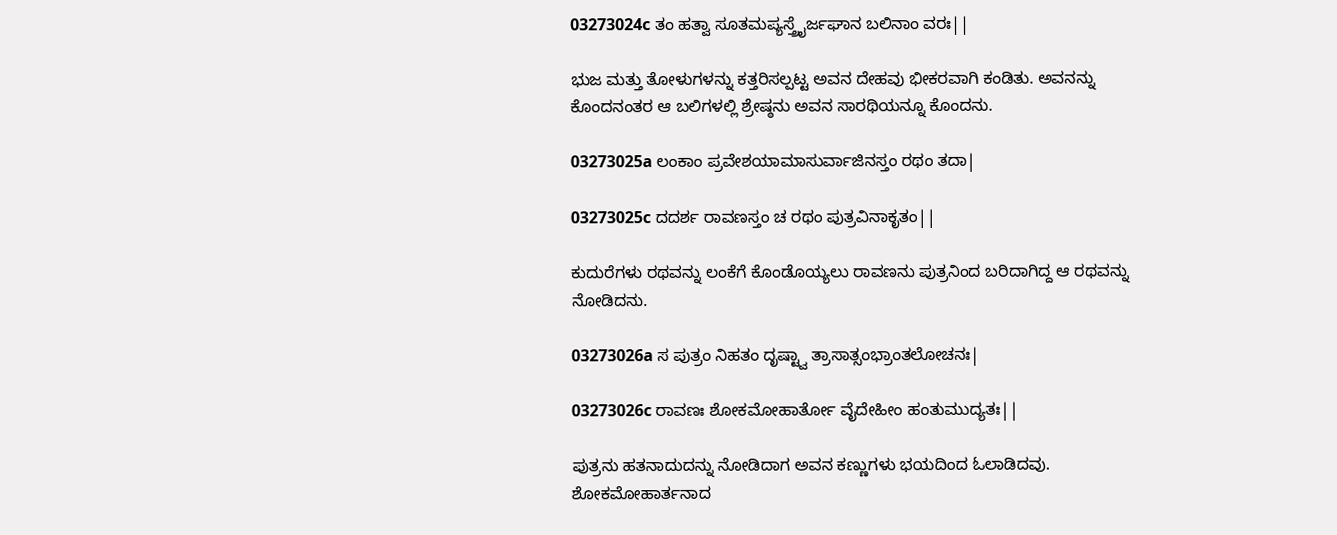03273024c ತಂ ಹತ್ವಾ ಸೂತಮಪ್ಯಸ್ತ್ರೈರ್ಜಘಾನ ಬಲಿನಾಂ ವರಃ||

ಭುಜ ಮತ್ತು ತೋಳುಗಳನ್ನು ಕತ್ತರಿಸಲ್ಪಟ್ಟ ಅವನ ದೇಹವು ಭೀಕರವಾಗಿ ಕಂಡಿತು. ಅವನನ್ನು ಕೊಂದನಂತರ ಆ ಬಲಿಗಳಲ್ಲಿ ಶ್ರೇಷ್ಠನು ಅವನ ಸಾರಥಿಯನ್ನೂ ಕೊಂದನು.

03273025a ಲಂಕಾಂ ಪ್ರವೇಶಯಾಮಾಸುರ್ವಾಜಿನಸ್ತಂ ರಥಂ ತದಾ|

03273025c ದದರ್ಶ ರಾವಣಸ್ತಂ ಚ ರಥಂ ಪುತ್ರವಿನಾಕೃತಂ||

ಕುದುರೆಗಳು ರಥವನ್ನು ಲಂಕೆಗೆ ಕೊಂಡೊಯ್ಯಲು ರಾವಣನು ಪುತ್ರನಿಂದ ಬರಿದಾಗಿದ್ದ ಆ ರಥವನ್ನು ನೋಡಿದನು.

03273026a ಸ ಪುತ್ರಂ ನಿಹತಂ ದೃಷ್ಟ್ವಾ ತ್ರಾಸಾತ್ಸಂಭ್ರಾಂತಲೋಚನಃ|

03273026c ರಾವಣಃ ಶೋಕಮೋಹಾರ್ತೋ ವೈದೇಹೀಂ ಹಂತುಮುದ್ಯತಃ||

ಪುತ್ರನು ಹತನಾದುದನ್ನು ನೋಡಿದಾಗ ಅವನ ಕಣ್ಣುಗಳು ಭಯದಿಂದ ಓಲಾಡಿದವು. ಶೋಕಮೋಹಾರ್ತನಾದ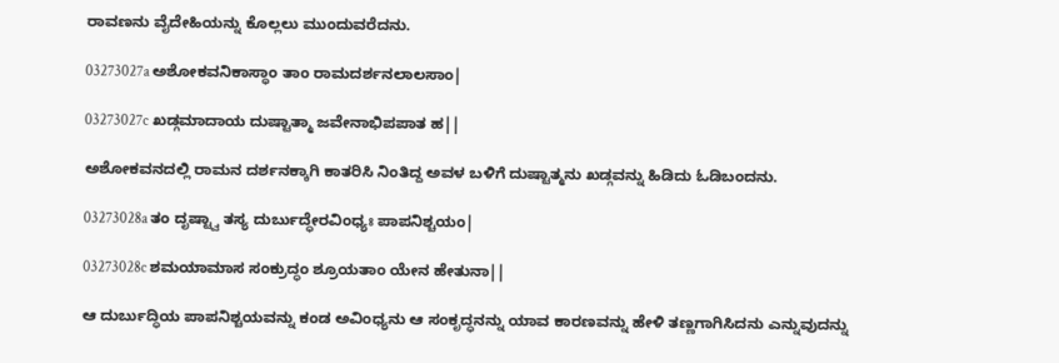ರಾವಣನು ವೈದೇಹಿಯನ್ನು ಕೊಲ್ಲಲು ಮುಂದುವರೆದನು.

03273027a ಅಶೋಕವನಿಕಾಸ್ಥಾಂ ತಾಂ ರಾಮದರ್ಶನಲಾಲಸಾಂ|

03273027c ಖಡ್ಗಮಾದಾಯ ದುಷ್ಟಾತ್ಮಾ ಜವೇನಾಭಿಪಪಾತ ಹ||

ಅಶೋಕವನದಲ್ಲಿ ರಾಮನ ದರ್ಶನಕ್ಕಾಗಿ ಕಾತರಿಸಿ ನಿಂತಿದ್ದ ಅವಳ ಬಳಿಗೆ ದುಷ್ಟಾತ್ಮನು ಖಡ್ಗವನ್ನು ಹಿಡಿದು ಓಡಿಬಂದನು.

03273028a ತಂ ದೃಷ್ಟ್ವಾ ತಸ್ಯ ದುರ್ಬುದ್ಧೇರವಿಂಧ್ಯಃ ಪಾಪನಿಶ್ಚಯಂ|

03273028c ಶಮಯಾಮಾಸ ಸಂಕ್ರುದ್ಧಂ ಶ್ರೂಯತಾಂ ಯೇನ ಹೇತುನಾ||

ಆ ದುರ್ಬುದ್ಧಿಯ ಪಾಪನಿಶ್ಚಯವನ್ನು ಕಂಡ ಅವಿಂಧ್ಯನು ಆ ಸಂಕೃದ್ಧನನ್ನು ಯಾವ ಕಾರಣವನ್ನು ಹೇಳಿ ತಣ್ಣಗಾಗಿಸಿದನು ಎನ್ನುವುದನ್ನು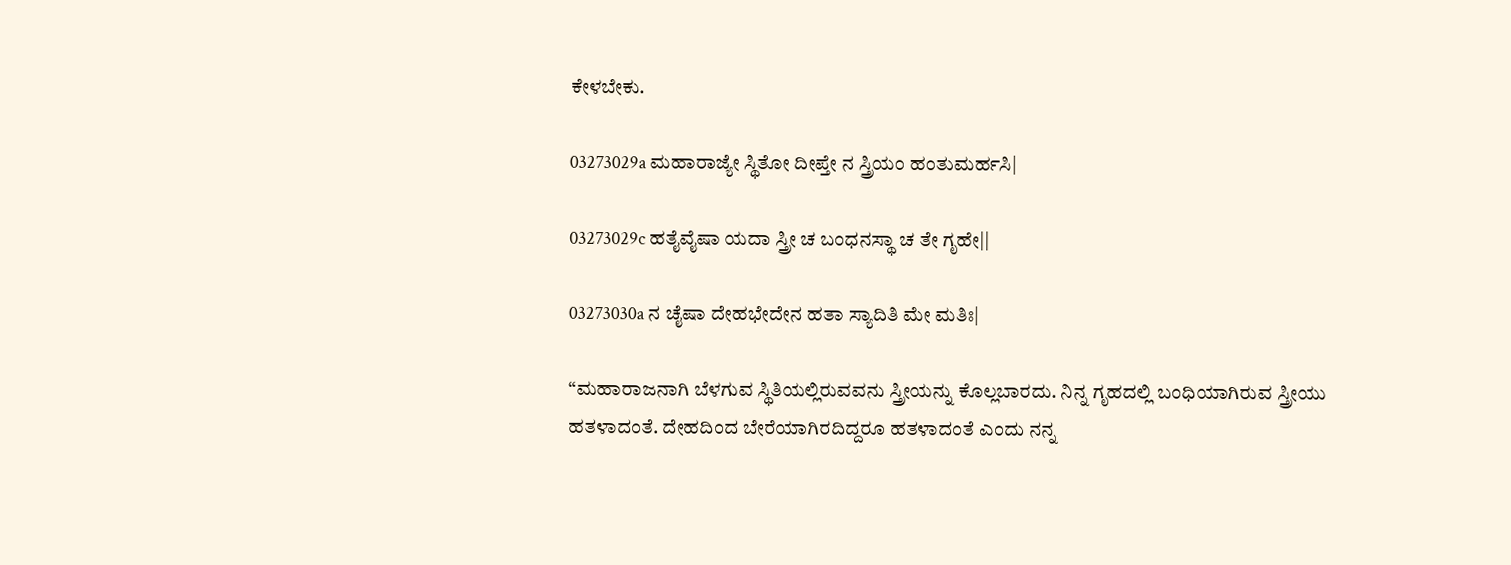ಕೇಳಬೇಕು.

03273029a ಮಹಾರಾಜ್ಯೇ ಸ್ಥಿತೋ ದೀಪ್ತೇ ನ ಸ್ತ್ರಿಯಂ ಹಂತುಮರ್ಹಸಿ|

03273029c ಹತೈವೈಷಾ ಯದಾ ಸ್ತ್ರೀ ಚ ಬಂಧನಸ್ಥಾ ಚ ತೇ ಗೃಹೇ||

03273030a ನ ಚೈಷಾ ದೇಹಭೇದೇನ ಹತಾ ಸ್ಯಾದಿತಿ ಮೇ ಮತಿಃ|

“ಮಹಾರಾಜನಾಗಿ ಬೆಳಗುವ ಸ್ಥಿತಿಯಲ್ಲಿರುವವನು ಸ್ತ್ರೀಯನ್ನು ಕೊಲ್ಲಬಾರದು. ನಿನ್ನ ಗೃಹದಲ್ಲಿ ಬಂಧಿಯಾಗಿರುವ ಸ್ತ್ರೀಯು ಹತಳಾದಂತೆ. ದೇಹದಿಂದ ಬೇರೆಯಾಗಿರದಿದ್ದರೂ ಹತಳಾದಂತೆ ಎಂದು ನನ್ನ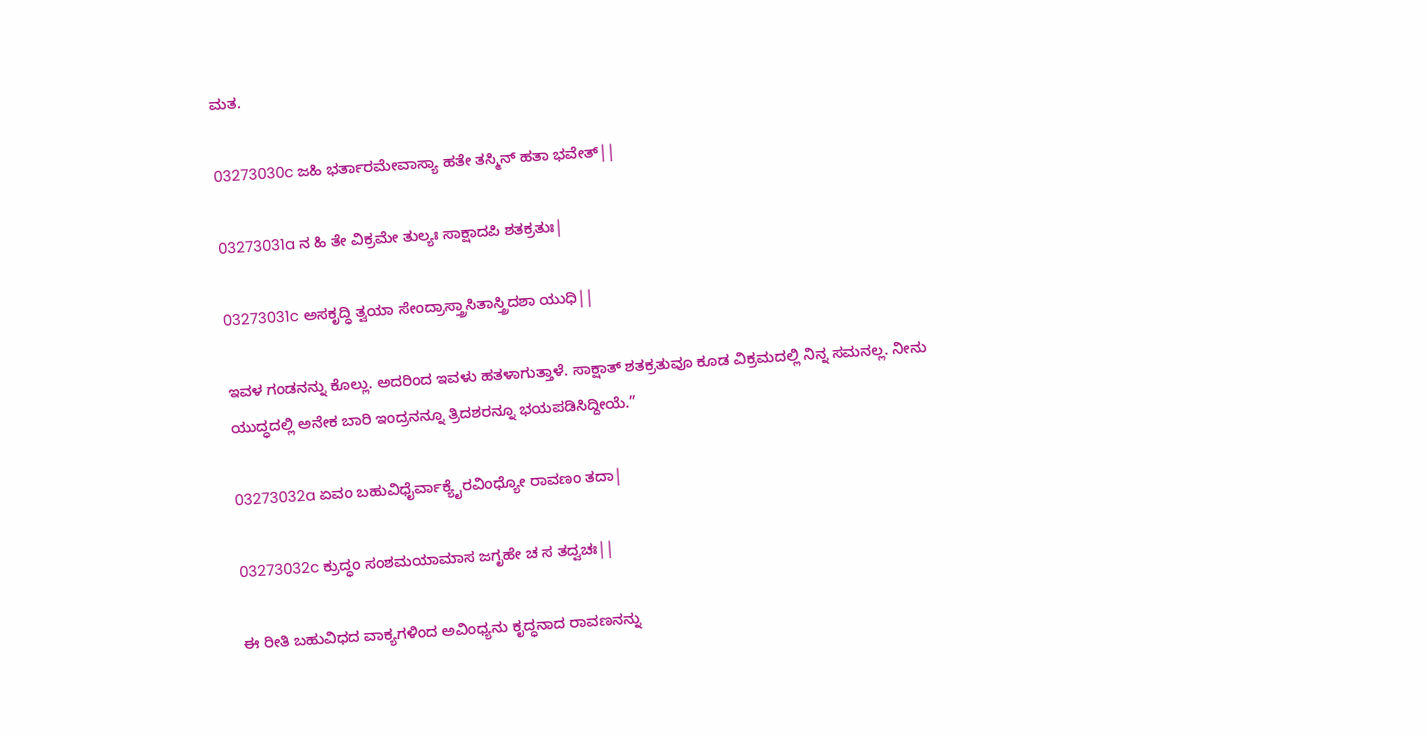ಮತ.

03273030c ಜಹಿ ಭರ್ತಾರಮೇವಾಸ್ಯಾ ಹತೇ ತಸ್ಮಿನ್ ಹತಾ ಭವೇತ್||

03273031a ನ ಹಿ ತೇ ವಿಕ್ರಮೇ ತುಲ್ಯಃ ಸಾಕ್ಷಾದಪಿ ಶತಕ್ರತುಃ|

03273031c ಅಸಕೃದ್ಧಿ ತ್ವಯಾ ಸೇಂದ್ರಾಸ್ತ್ರಾಸಿತಾಸ್ತ್ರಿದಶಾ ಯುಧಿ||

ಇವಳ ಗಂಡನನ್ನು ಕೊಲ್ಲು. ಅದರಿಂದ ಇವಳು ಹತಳಾಗುತ್ತಾಳೆ. ಸಾಕ್ಷಾತ್ ಶತಕ್ರತುವೂ ಕೂಡ ವಿಕ್ರಮದಲ್ಲಿ ನಿನ್ನ ಸಮನಲ್ಲ. ನೀನು ಯುದ್ಧದಲ್ಲಿ ಅನೇಕ ಬಾರಿ ಇಂದ್ರನನ್ನೂ ತ್ರಿದಶರನ್ನೂ ಭಯಪಡಿಸಿದ್ದೀಯೆ.”

03273032a ಏವಂ ಬಹುವಿಧೈರ್ವಾಕ್ಯೈರವಿಂಧ್ಯೋ ರಾವಣಂ ತದಾ|

03273032c ಕ್ರುದ್ಧಂ ಸಂಶಮಯಾಮಾಸ ಜಗೃಹೇ ಚ ಸ ತದ್ವಚಃ||

ಈ ರೀತಿ ಬಹುವಿಧದ ವಾಕ್ಯಗಳಿಂದ ಅವಿಂಧ್ಯನು ಕೃದ್ಧನಾದ ರಾವಣನನ್ನು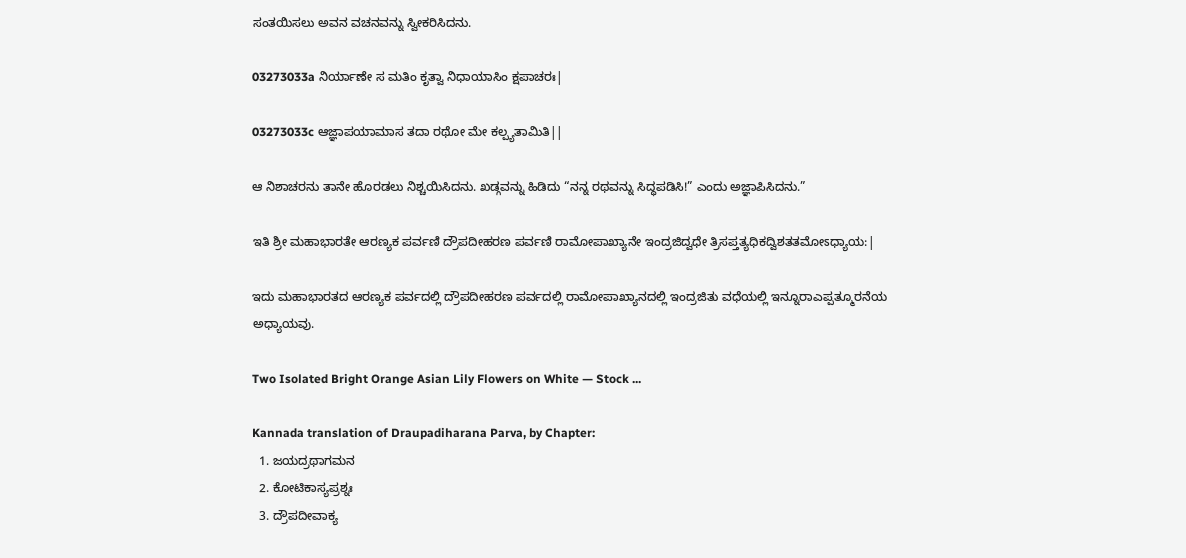ಸಂತಯಿಸಲು ಅವನ ವಚನವನ್ನು ಸ್ವೀಕರಿಸಿದನು.

03273033a ನಿರ್ಯಾಣೇ ಸ ಮತಿಂ ಕೃತ್ವಾ ನಿಧಾಯಾಸಿಂ ಕ್ಷಪಾಚರಃ|

03273033c ಆಜ್ಞಾಪಯಾಮಾಸ ತದಾ ರಥೋ ಮೇ ಕಲ್ಪ್ಯತಾಮಿತಿ||

ಆ ನಿಶಾಚರನು ತಾನೇ ಹೊರಡಲು ನಿಶ್ಚಯಿಸಿದನು. ಖಡ್ಗವನ್ನು ಹಿಡಿದು “ನನ್ನ ರಥವನ್ನು ಸಿದ್ಧಪಡಿಸಿ!” ಎಂದು ಅಜ್ಞಾಪಿಸಿದನು.”

ಇತಿ ಶ್ರೀ ಮಹಾಭಾರತೇ ಆರಣ್ಯಕ ಪರ್ವಣಿ ದ್ರೌಪದೀಹರಣ ಪರ್ವಣಿ ರಾಮೋಪಾಖ್ಯಾನೇ ಇಂದ್ರಜಿದ್ವಧೇ ತ್ರಿಸಪ್ತತ್ಯಧಿಕದ್ವಿಶತತಮೋಽಧ್ಯಾಯ:|

ಇದು ಮಹಾಭಾರತದ ಆರಣ್ಯಕ ಪರ್ವದಲ್ಲಿ ದ್ರೌಪದೀಹರಣ ಪರ್ವದಲ್ಲಿ ರಾಮೋಪಾಖ್ಯಾನದಲ್ಲಿ ಇಂದ್ರಜಿತು ವಧೆಯಲ್ಲಿ ಇನ್ನೂರಾಎಪ್ಪತ್ಮೂರನೆಯ ಅಧ್ಯಾಯವು.

Two Isolated Bright Orange Asian Lily Flowers on White — Stock ...

Kannada translation of Draupadiharana Parva, by Chapter:
  1. ಜಯದ್ರಥಾಗಮನ
  2. ಕೋಟಿಕಾಸ್ಯಪ್ರಶ್ನಃ
  3. ದ್ರೌಪದೀವಾಕ್ಯ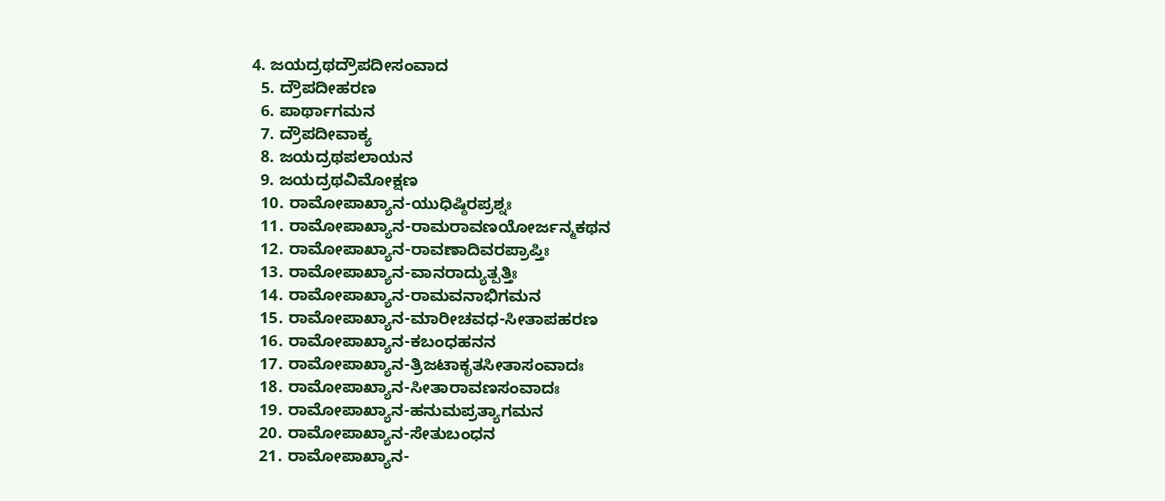4. ಜಯದ್ರಥದ್ರೌಪದೀಸಂವಾದ
  5. ದ್ರೌಪದೀಹರಣ
  6. ಪಾರ್ಥಾಗಮನ
  7. ದ್ರೌಪದೀವಾಕ್ಯ
  8. ಜಯದ್ರಥಪಲಾಯನ
  9. ಜಯದ್ರಥವಿಮೋಕ್ಷಣ
  10. ರಾಮೋಪಾಖ್ಯಾನ-ಯುಧಿಷ್ಠಿರಪ್ರಶ್ನಃ
  11. ರಾಮೋಪಾಖ್ಯಾನ-ರಾಮರಾವಣಯೋರ್ಜನ್ಮಕಥನ
  12. ರಾಮೋಪಾಖ್ಯಾನ-ರಾವಣಾದಿವರಪ್ರಾಪ್ತಿಃ
  13. ರಾಮೋಪಾಖ್ಯಾನ-ವಾನರಾದ್ಯುತ್ಪತ್ತಿಃ
  14. ರಾಮೋಪಾಖ್ಯಾನ-ರಾಮವನಾಭಿಗಮನ
  15. ರಾಮೋಪಾಖ್ಯಾನ-ಮಾರೀಚವಧ-ಸೀತಾಪಹರಣ
  16. ರಾಮೋಪಾಖ್ಯಾನ-ಕಬಂಧಹನನ
  17. ರಾಮೋಪಾಖ್ಯಾನ-ತ್ರಿಜಟಾಕೃತಸೀತಾಸಂವಾದಃ
  18. ರಾಮೋಪಾಖ್ಯಾನ-ಸೀತಾರಾವಣಸಂವಾದಃ
  19. ರಾಮೋಪಾಖ್ಯಾನ-ಹನುಮಪ್ರತ್ಯಾಗಮನ
  20. ರಾಮೋಪಾಖ್ಯಾನ-ಸೇತುಬಂಧನ
  21. ರಾಮೋಪಾಖ್ಯಾನ-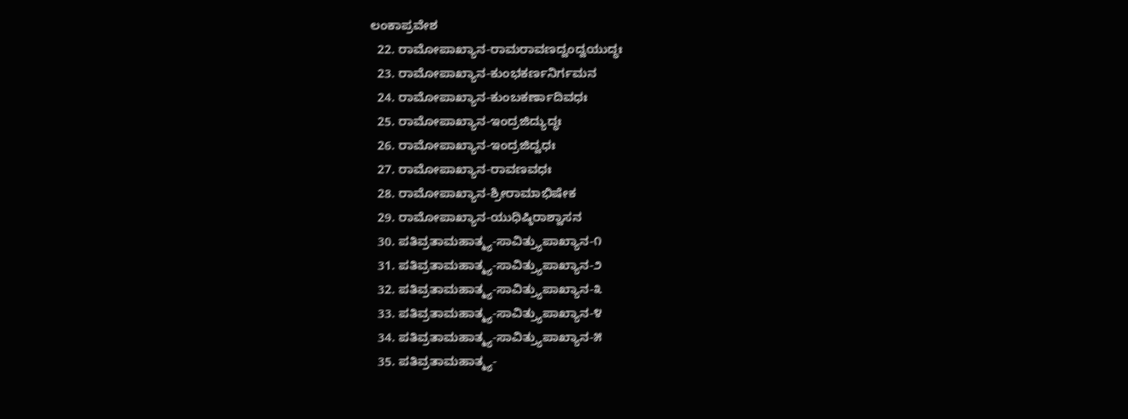ಲಂಕಾಪ್ರವೇಶ
  22. ರಾಮೋಪಾಖ್ಯಾನ-ರಾಮರಾವಣದ್ವಂದ್ವಯುದ್ಧಃ
  23. ರಾಮೋಪಾಖ್ಯಾನ-ಕುಂಭಕರ್ಣನಿರ್ಗಮನ
  24. ರಾಮೋಪಾಖ್ಯಾನ-ಕುಂಬಕರ್ಣಾದಿವಧಃ
  25. ರಾಮೋಪಾಖ್ಯಾನ-ಇಂದ್ರಜಿದ್ಯುದ್ಧಃ
  26. ರಾಮೋಪಾಖ್ಯಾನ-ಇಂದ್ರಜಿದ್ವಧಃ
  27. ರಾಮೋಪಾಖ್ಯಾನ-ರಾವಣವಧಃ
  28. ರಾಮೋಪಾಖ್ಯಾನ-ಶ್ರೀರಾಮಾಭಿಷೇಕ
  29. ರಾಮೋಪಾಖ್ಯಾನ-ಯುಧಿಷ್ಠಿರಾಶ್ವಾಸನ
  30. ಪತಿವ್ರತಾಮಹಾತ್ಮ್ಯ-ಸಾವಿತ್ರ್ಯುಪಾಖ್ಯಾನ-೧
  31. ಪತಿವ್ರತಾಮಹಾತ್ಮ್ಯ-ಸಾವಿತ್ರ್ಯುಪಾಖ್ಯಾನ-೨
  32. ಪತಿವ್ರತಾಮಹಾತ್ಮ್ಯ-ಸಾವಿತ್ರ್ಯುಪಾಖ್ಯಾನ-೩
  33. ಪತಿವ್ರತಾಮಹಾತ್ಮ್ಯ-ಸಾವಿತ್ರ್ಯುಪಾಖ್ಯಾನ-೪
  34. ಪತಿವ್ರತಾಮಹಾತ್ಮ್ಯ-ಸಾವಿತ್ರ್ಯುಪಾಖ್ಯಾನ-೫
  35. ಪತಿವ್ರತಾಮಹಾತ್ಮ್ಯ-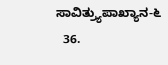ಸಾವಿತ್ರ್ಯುಪಾಖ್ಯಾನ-೬
  36.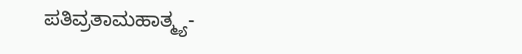ಪತಿವ್ರತಾಮಹಾತ್ಮ್ಯ-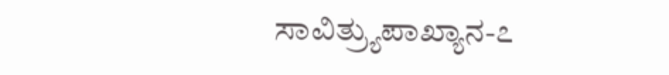ಸಾವಿತ್ರ್ಯುಪಾಖ್ಯಾನ-೭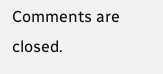Comments are closed.